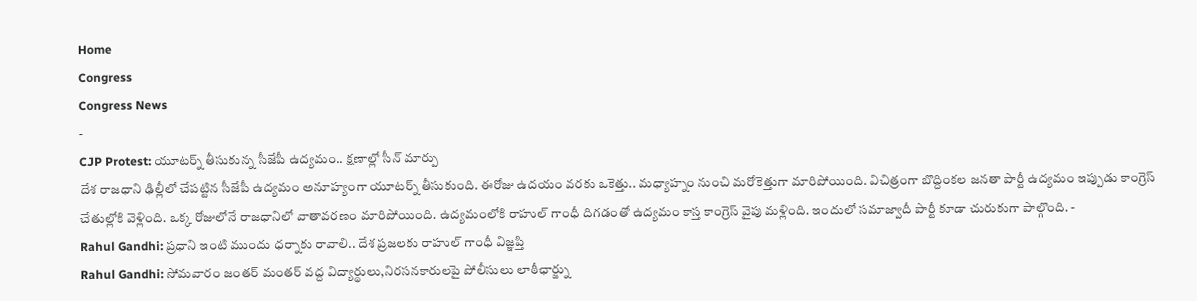Home
Congress
Congress News
-
CJP Protest: యూటర్న్ తీసుకున్న సీజేపీ ఉద్యమం.. క్షణాల్లో సీన్ మార్పు
దేశ రాజధాని ఢిల్లీలో చేపట్టిన సీజేపీ ఉద్యమం అనూహ్యంగా యూటర్న్ తీసుకుంది. ఈరోజు ఉదయం వరకు ఒకెత్తు.. మధ్యాహ్నం నుంచి మరోకెత్తుగా మారిపోయింది. విచిత్రంగా బొద్దింకల జనతా పార్టీ ఉద్యమం ఇప్పుడు కాంగ్రెస్ చేతుల్లోకి వెళ్లింది. ఒక్క రోజులోనే రాజధానిలో వాతావరణం మారిపోయింది. ఉద్యమంలోకి రాహుల్ గాంధీ దిగడంతో ఉద్యమం కాస్త కాంగ్రెస్ వైపు మళ్లింది. ఇందులో సమాజ్వాదీ పార్టీ కూడా చురుకుగా పాల్గొంది. -
Rahul Gandhi: ప్రధాని ఇంటి ముందు ధర్నాకు రావాలి.. దేశ ప్రజలకు రాహుల్ గాంధీ విజ్ఞప్తి
Rahul Gandhi: సోమవారం జంతర్ మంతర్ వద్ద విద్యార్థులు,నిరసనకారులపై పోలీసులు లాఠీఛార్జ్ను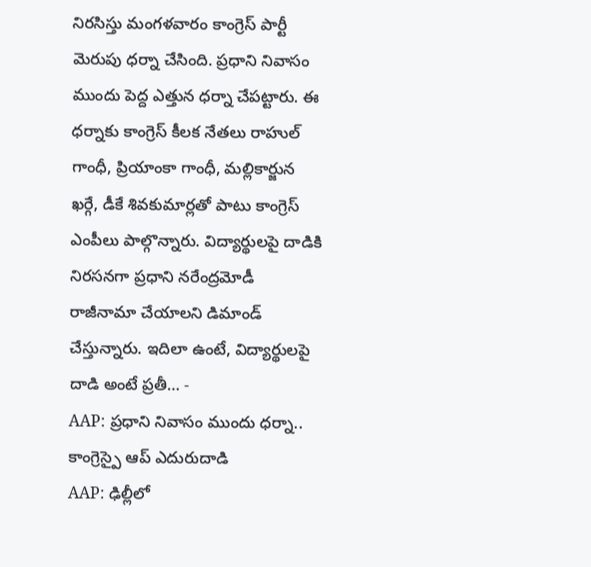నిరసిస్తు మంగళవారం కాంగ్రెస్ పార్టీ మెరుపు ధర్నా చేసింది. ప్రధాని నివాసం ముందు పెద్ద ఎత్తున ధర్నా చేపట్టారు. ఈ ధర్నాకు కాంగ్రెస్ కీలక నేతలు రాహుల్ గాంధీ, ప్రియాంకా గాంధీ, మల్లికార్జున ఖర్గే, డీకే శివకుమార్లతో పాటు కాంగ్రెస్ ఎంపీలు పాల్గొన్నారు. విద్యార్థులపై దాడికి నిరసనగా ప్రధాని నరేంద్రమోడీ రాజీనామా చేయాలని డిమాండ్ చేస్తున్నారు. ఇదిలా ఉంటే, విద్యార్థులపై దాడి అంటే ప్రతీ… -
AAP: ప్రధాని నివాసం ముందు ధర్నా.. కాంగ్రెస్పై ఆప్ ఎదురుదాడి
AAP: ఢిల్లీలో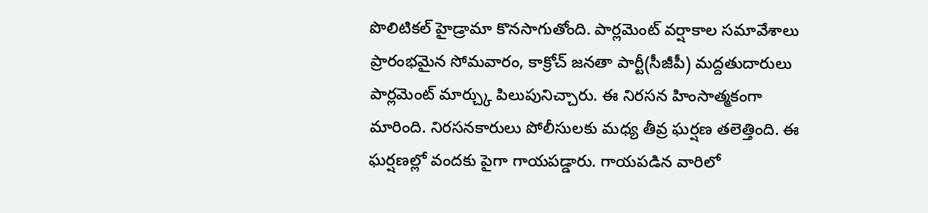పొలిటికల్ హైడ్రామా కొనసాగుతోంది. పార్లమెంట్ వర్షాకాల సమావేశాలు ప్రారంభమైన సోమవారం, కాక్రోచ్ జనతా పార్టీ(సీజీపీ) మద్దతుదారులు పార్లమెంట్ మార్చ్కు పిలుపునిచ్చారు. ఈ నిరసన హింసాత్మకంగా మారింది. నిరసనకారులు పోలీసులకు మధ్య తీవ్ర ఘర్షణ తలెత్తింది. ఈ ఘర్షణల్లో వందకు పైగా గాయపడ్డారు. గాయపడిన వారిలో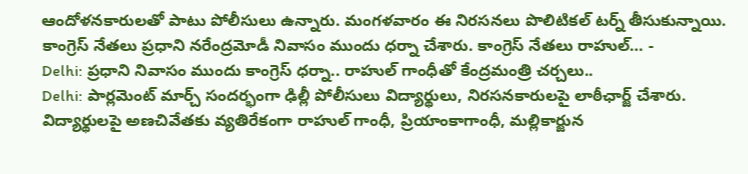ఆందోళనకారులతో పాటు పోలీసులు ఉన్నారు. మంగళవారం ఈ నిరసనలు పొలిటికల్ టర్న్ తీసుకున్నాయి. కాంగ్రెస్ నేతలు ప్రధాని నరేంద్రమోడీ నివాసం ముందు ధర్నా చేశారు. కాంగ్రెస్ నేతలు రాహుల్… -
Delhi: ప్రధాని నివాసం ముందు కాంగ్రెస్ ధర్నా.. రాహుల్ గాంధీతో కేంద్రమంత్రి చర్చలు..
Delhi: పార్లమెంట్ మార్చ్ సందర్భంగా ఢిల్లీ పోలీసులు విద్యార్థులు, నిరసనకారులపై లాఠీఛార్జ్ చేశారు. విద్యార్థులపై అణచివేతకు వ్యతిరేకంగా రాహుల్ గాంధీ, ప్రియాంకాగాంధీ, మల్లికార్జున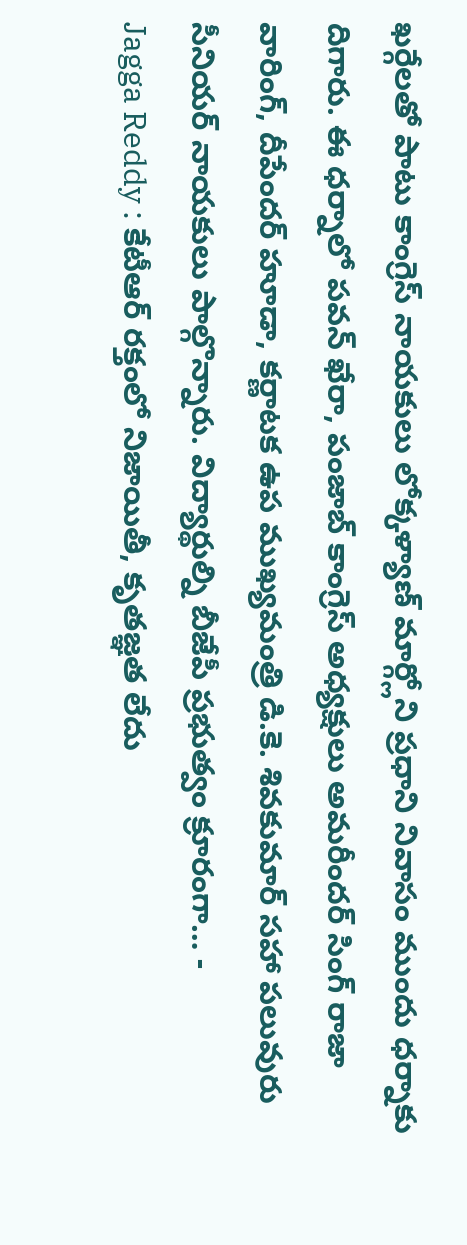ఖర్గేలతో పాటు కాంగ్రెస్ నాయకులు లోక్కళ్యాణ్ మార్గ్లోని ప్రధాని నివాసం ముందు ధర్నాకు దిగారు. ఈ ధర్నాలో పవన్ ఖేరా, పంజాబ్ కాంగ్రెస్ అధ్యక్షులు అమరీందర్ సింగ్ రాజా వారింగ్, దీపేందర్ హూడా, కర్ణాటక ఉప ముఖ్యమంత్రి డి.కె. శివకుమార్ సహా పలువురు సీనియర్ నాయకులు పాల్గొన్నారు. విద్యార్థుల్ని బీజేపీ ప్రభుత్వం క్రూరంగా… -
Jagga Reddy : కేటీఆర్ రక్తంలో నిజాయితీ, కృతజ్ఞత లేదు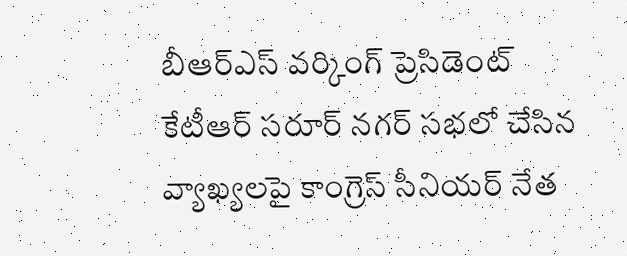బీఆర్ఎస్ వర్కింగ్ ప్రెసిడెంట్ కేటీఆర్ సరూర్ నగర్ సభలో చేసిన వ్యాఖ్యలపై కాంగ్రెస్ సీనియర్ నేత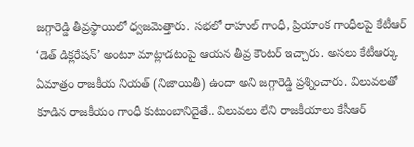జగ్గారెడ్డి తీవ్రస్థాయిలో ధ్వజమెత్తారు. సభలో రాహుల్ గాంధీ, ప్రియాంక గాంధీలపై కేటీఆర్ ‘డెత్ డిక్లరేషన్’ అంటూ మాట్లాడటంపై ఆయన తీవ్ర కౌంటర్ ఇచ్చారు. అసలు కేటీఆర్కు ఏమాత్రం రాజకీయ నియత్ (నిజాయితీ) ఉందా అని జగ్గారెడ్డి ప్రశ్నించారు. విలువలతో కూడిన రాజకీయం గాంధీ కుటుంబానిదైతే.. విలువలు లేని రాజకీయాలు కేసీఆర్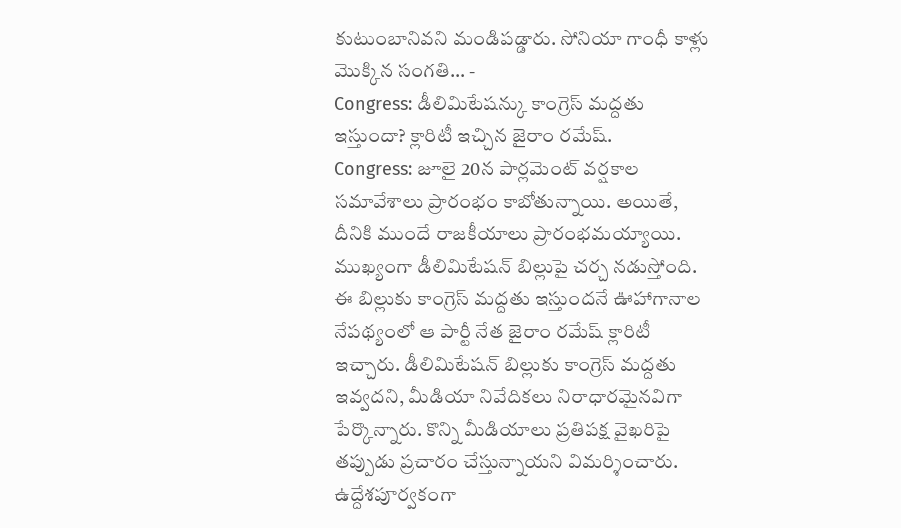కుటుంబానివని మండిపడ్డారు. సోనియా గాంధీ కాళ్లు మొక్కిన సంగతి… -
Congress: డీలిమిటేషన్కు కాంగ్రెస్ మద్దతు ఇస్తుందా? క్లారిటీ ఇచ్చిన జైరాం రమేష్.
Congress: జూలై 20న పార్లమెంట్ వర్షకాల సమావేశాలు ప్రారంభం కాబోతున్నాయి. అయితే, దీనికి ముందే రాజకీయాలు ప్రారంభమయ్యాయి. ముఖ్యంగా డీలిమిటేషన్ బిల్లుపై చర్చ నడుస్తోంది. ఈ బిల్లుకు కాంగ్రెస్ మద్దతు ఇస్తుందనే ఊహాగానాల నేపథ్యంలో ఆ పార్టీ నేత జైరాం రమేష్ క్లారిటీ ఇచ్చారు. డీలిమిటేషన్ బిల్లుకు కాంగ్రెస్ మద్దతు ఇవ్వదని, మీడియా నివేదికలు నిరాధారమైనవిగా పేర్కొన్నారు. కొన్ని మీడియాలు ప్రతిపక్ష వైఖరిపై తప్పుడు ప్రచారం చేస్తున్నాయని విమర్శించారు. ఉద్దేశపూర్వకంగా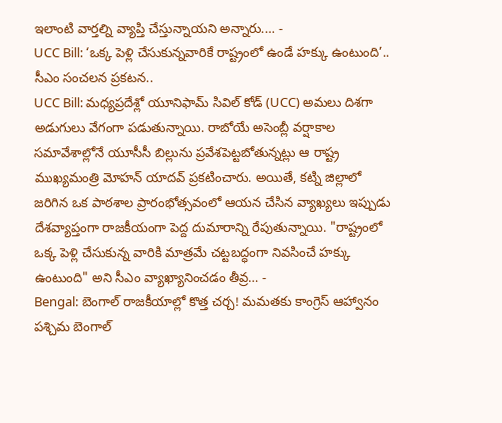ఇలాంటి వార్తల్ని వ్యాప్తి చేస్తున్నాయని అన్నారు.… -
UCC Bill: ‘ఒక్క పెళ్లి చేసుకున్నవారికే రాష్ట్రంలో ఉండే హక్కు ఉంటుంది’.. సీఎం సంచలన ప్రకటన..
UCC Bill: మధ్యప్రదేశ్లో యూనిఫామ్ సివిల్ కోడ్ (UCC) అమలు దిశగా అడుగులు వేగంగా పడుతున్నాయి. రాబోయే అసెంబ్లీ వర్షాకాల సమావేశాల్లోనే యూసీసీ బిల్లును ప్రవేశపెట్టబోతున్నట్లు ఆ రాష్ట్ర ముఖ్యమంత్రి మోహన్ యాదవ్ ప్రకటించారు. అయితే, కట్ని జిల్లాలో జరిగిన ఒక పాఠశాల ప్రారంభోత్సవంలో ఆయన చేసిన వ్యాఖ్యలు ఇప్పుడు దేశవ్యాప్తంగా రాజకీయంగా పెద్ద దుమారాన్ని రేపుతున్నాయి. "రాష్ట్రంలో ఒక్క పెళ్లి చేసుకున్న వారికి మాత్రమే చట్టబద్ధంగా నివసించే హక్కు ఉంటుంది" అని సీఎం వ్యాఖ్యానించడం తీవ్ర… -
Bengal: బెంగాల్ రాజకీయాల్లో కొత్త చర్చ! మమతకు కాంగ్రెస్ ఆహ్వానం
పశ్చిమ బెంగాల్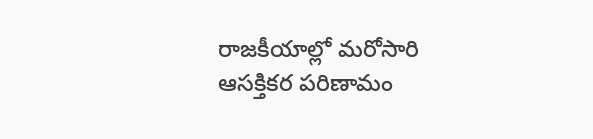రాజకీయాల్లో మరోసారి ఆసక్తికర పరిణామం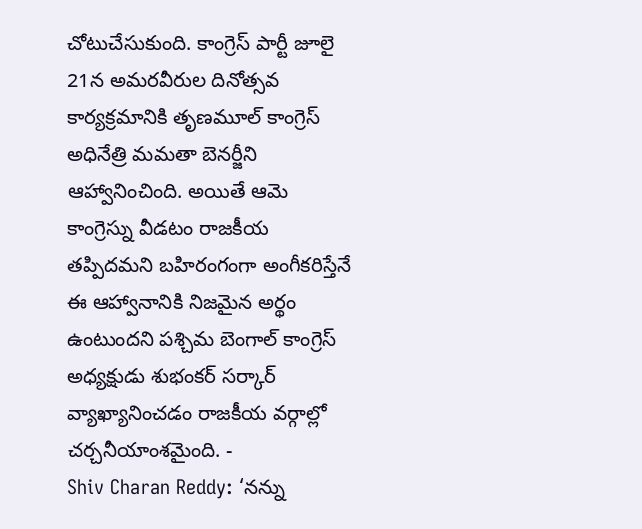చోటుచేసుకుంది. కాంగ్రెస్ పార్టీ జూలై 21న అమరవీరుల దినోత్సవ కార్యక్రమానికి తృణమూల్ కాంగ్రెస్ అధినేత్రి మమతా బెనర్జీని ఆహ్వానించింది. అయితే ఆమె కాంగ్రెస్ను వీడటం రాజకీయ తప్పిదమని బహిరంగంగా అంగీకరిస్తేనే ఈ ఆహ్వానానికి నిజమైన అర్థం ఉంటుందని పశ్చిమ బెంగాల్ కాంగ్రెస్ అధ్యక్షుడు శుభంకర్ సర్కార్ వ్యాఖ్యానించడం రాజకీయ వర్గాల్లో చర్చనీయాంశమైంది. -
Shiv Charan Reddy: ‘నన్ను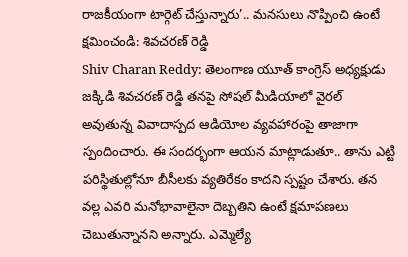రాజకీయంగా టార్గెట్ చేస్తున్నారు’.. మనసులు నొప్పించి ఉంటే క్షమించండి: శివచరణ్ రెడ్డి
Shiv Charan Reddy: తెలంగాణ యూత్ కాంగ్రెస్ అధ్యక్షుడు జక్కిడి శివచరణ్ రెడ్డి తనపై సోషల్ మీడియాలో వైరల్ అవుతున్న వివాదాస్పద ఆడియోల వ్యవహారంపై తాజాగా స్పందించారు. ఈ సందర్భంగా ఆయన మాట్లాడుతూ.. తాను ఎట్టి పరిస్థితుల్లోనూ బీసీలకు వ్యతిరేకం కాదని స్పష్టం చేశారు. తన వల్ల ఎవరి మనోభావాలైనా దెబ్బతిని ఉంటే క్షమాపణలు చెబుతున్నానని అన్నారు. ఎమ్మెల్యే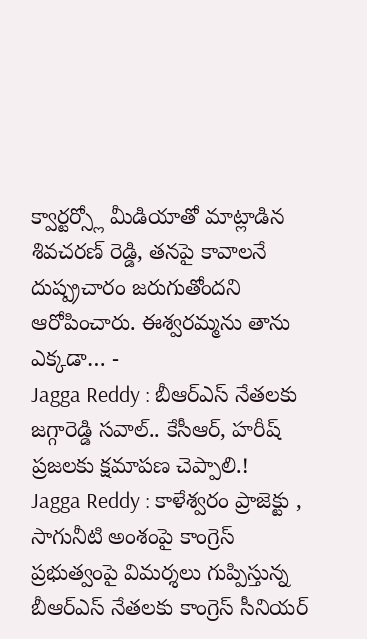క్వార్టర్స్లో మీడియాతో మాట్లాడిన శివచరణ్ రెడ్డి, తనపై కావాలనే దుష్ప్రచారం జరుగుతోందని ఆరోపించారు. ఈశ్వరమ్మను తాను ఎక్కడా… -
Jagga Reddy : బీఆర్ఎస్ నేతలకు జగ్గారెడ్డి సవాల్.. కేసీఆర్, హరీష్ ప్రజలకు క్షమాపణ చెప్పాలి.!
Jagga Reddy : కాళేశ్వరం ప్రాజెక్టు , సాగునీటి అంశంపై కాంగ్రెస్ ప్రభుత్వంపై విమర్శలు గుప్పిస్తున్న బీఆర్ఎస్ నేతలకు కాంగ్రెస్ సీనియర్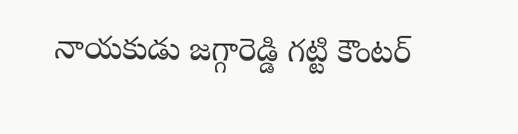నాయకుడు జగ్గారెడ్డి గట్టి కౌంటర్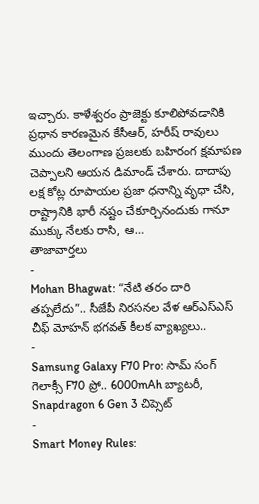ఇచ్చారు. కాళేశ్వరం ప్రాజెక్టు కూలిపోవడానికి ప్రధాన కారణమైన కేసీఆర్, హరీష్ రావులు ముందు తెలంగాణ ప్రజలకు బహిరంగ క్షమాపణ చెప్పాలని ఆయన డిమాండ్ చేశారు. దాదాపు లక్ష కోట్ల రూపాయల ప్రజా ధనాన్ని వృధా చేసి, రాష్ట్రానికి భారీ నష్టం చేకూర్చినందుకు గానూ ముక్కు నేలకు రాసి, ఆ…
తాజావార్తలు
-
Mohan Bhagwat: “నేటి తరం దారి తప్పలేదు”.. సీజేపీ నిరసనల వేళ ఆర్ఎస్ఎస్ చీఫ్ మోహన్ భగవత్ కీలక వ్యాఖ్యలు..
-
Samsung Galaxy F70 Pro: సామ్ సంగ్ గెలాక్సీ F70 ప్రో.. 6000mAh బ్యాటరీ, Snapdragon 6 Gen 3 చిప్సెట్
-
Smart Money Rules: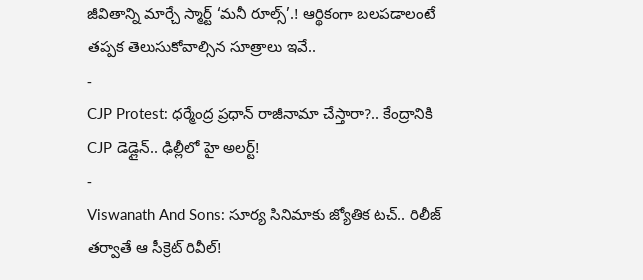జీవితాన్ని మార్చే స్మార్ట్ ‘మనీ రూల్స్’.! ఆర్థికంగా బలపడాలంటే తప్పక తెలుసుకోవాల్సిన సూత్రాలు ఇవే..
-
CJP Protest: ధర్మేంద్ర ప్రధాన్ రాజీనామా చేస్తారా?.. కేంద్రానికి CJP డెడ్లైన్.. ఢిల్లీలో హై అలర్ట్!
-
Viswanath And Sons: సూర్య సినిమాకు జ్యోతిక టచ్.. రిలీజ్ తర్వాతే ఆ సీక్రెట్ రివీల్!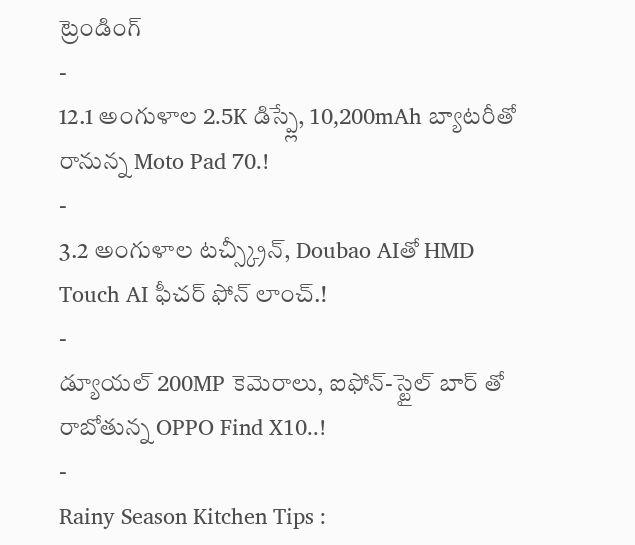ట్రెండింగ్
-
12.1 అంగుళాల 2.5K డిస్ప్లే, 10,200mAh బ్యాటరీతో రానున్న Moto Pad 70.!
-
3.2 అంగుళాల టచ్స్క్రీన్, Doubao AIతో HMD Touch AI ఫీచర్ ఫోన్ లాంచ్.!
-
డ్యూయల్ 200MP కెమెరాలు, ఐఫోన్-స్టైల్ బార్ తో రాబోతున్న OPPO Find X10..!
-
Rainy Season Kitchen Tips :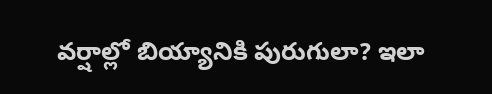వర్షాల్లో బియ్యానికి పురుగులా? ఇలా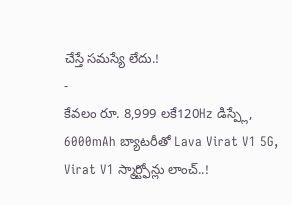చేస్తే సమస్యే లేదు.!
-
కేవలం రూ. 8,999 లకే120Hz డిస్ప్లే, 6000mAh బ్యాటరీతో Lava Virat V1 5G, Virat V1 స్మార్ట్ఫోన్లు లాంచ్..!